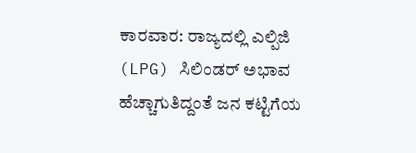ಕಾರವಾರ: ರಾಜ್ಯದಲ್ಲಿ ಎಲ್ಪಿಜಿ (LPG) ಸಿಲಿಂಡರ್ ಅಭಾವ ಹೆಚ್ಚಾಗುತಿದ್ದಂತೆ ಜನ ಕಟ್ಟಿಗೆಯ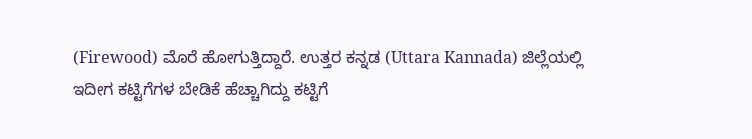(Firewood) ಮೊರೆ ಹೋಗುತ್ತಿದ್ದಾರೆ. ಉತ್ತರ ಕನ್ನಡ (Uttara Kannada) ಜಿಲ್ಲೆಯಲ್ಲಿ ಇದೀಗ ಕಟ್ಟಿಗೆಗಳ ಬೇಡಿಕೆ ಹೆಚ್ಚಾಗಿದ್ದು ಕಟ್ಟಿಗೆ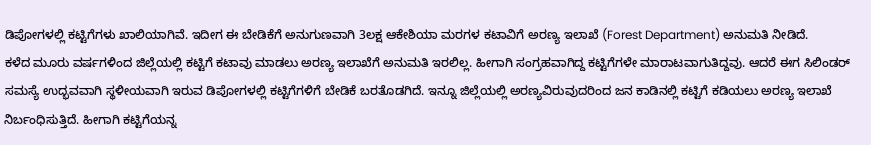ಡಿಪೋಗಳಲ್ಲಿ ಕಟ್ಟಿಗೆಗಳು ಖಾಲಿಯಾಗಿವೆ. ಇದೀಗ ಈ ಬೇಡಿಕೆಗೆ ಅನುಗುಣವಾಗಿ 3ಲಕ್ಷ ಆಕೇಶಿಯಾ ಮರಗಳ ಕಟಾವಿಗೆ ಅರಣ್ಯ ಇಲಾಖೆ (Forest Department) ಅನುಮತಿ ನೀಡಿದೆ.
ಕಳೆದ ಮೂರು ವರ್ಷಗಳಿಂದ ಜಿಲ್ಲೆಯಲ್ಲಿ ಕಟ್ಟಿಗೆ ಕಟಾವು ಮಾಡಲು ಅರಣ್ಯ ಇಲಾಖೆಗೆ ಅನುಮತಿ ಇರಲಿಲ್ಲ. ಹೀಗಾಗಿ ಸಂಗ್ರಹವಾಗಿದ್ದ ಕಟ್ಟಿಗೆಗಳೇ ಮಾರಾಟವಾಗುತಿದ್ದವು. ಆದರೆ ಈಗ ಸಿಲಿಂಡರ್ ಸಮಸ್ಯೆ ಉದ್ಭವವಾಗಿ ಸ್ಥಳೀಯವಾಗಿ ಇರುವ ಡಿಪೋಗಳಲ್ಲಿ ಕಟ್ಟಿಗೆಗಳಿಗೆ ಬೇಡಿಕೆ ಬರತೊಡಗಿದೆ. ಇನ್ನೂ ಜಿಲ್ಲೆಯಲ್ಲಿ ಅರಣ್ಯವಿರುವುದರಿಂದ ಜನ ಕಾಡಿನಲ್ಲಿ ಕಟ್ಟಿಗೆ ಕಡಿಯಲು ಅರಣ್ಯ ಇಲಾಖೆ ನಿರ್ಬಂಧಿಸುತ್ತಿದೆ. ಹೀಗಾಗಿ ಕಟ್ಟಿಗೆಯನ್ನ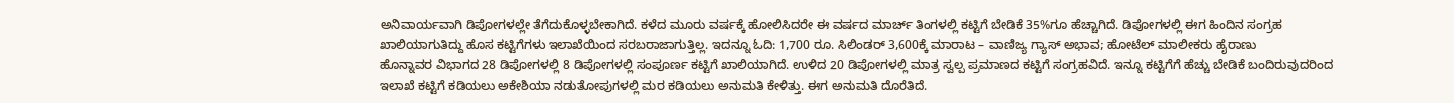ಅನಿವಾರ್ಯವಾಗಿ ಡಿಪೋಗಳಲ್ಲೇ ತೆಗೆದುಕೊಳ್ಳಬೇಕಾಗಿದೆ. ಕಳೆದ ಮೂರು ವರ್ಷಕ್ಕೆ ಹೋಲಿಸಿದರೇ ಈ ವರ್ಷದ ಮಾರ್ಚ್ ತಿಂಗಳಲ್ಲಿ ಕಟ್ಟಿಗೆ ಬೇಡಿಕೆ 35%ಗೂ ಹೆಚ್ಚಾಗಿದೆ. ಡಿಪೋಗಳಲ್ಲಿ ಈಗ ಹಿಂದಿನ ಸಂಗ್ರಹ ಖಾಲಿಯಾಗುತಿದ್ದು ಹೊಸ ಕಟ್ಟಿಗೆಗಳು ಇಲಾಖೆಯಿಂದ ಸರಬರಾಜಾಗುತ್ತಿಲ್ಲ. ಇದನ್ನೂ ಓದಿ: 1,700 ರೂ. ಸಿಲಿಂಡರ್ 3,600ಕ್ಕೆ ಮಾರಾಟ – ವಾಣಿಜ್ಯ ಗ್ಯಾಸ್ ಅಭಾವ; ಹೋಟೆಲ್ ಮಾಲೀಕರು ಹೈರಾಣು
ಹೊನ್ನಾವರ ವಿಭಾಗದ 28 ಡಿಪೋಗಳಲ್ಲಿ 8 ಡಿಪೋಗಳಲ್ಲಿ ಸಂಪೂರ್ಣ ಕಟ್ಟಿಗೆ ಖಾಲಿಯಾಗಿದೆ. ಉಳಿದ 20 ಡಿಪೋಗಳಲ್ಲಿ ಮಾತ್ರ ಸ್ವಲ್ಪ ಪ್ರಮಾಣದ ಕಟ್ಟಿಗೆ ಸಂಗ್ರಹವಿದೆ. ಇನ್ನೂ ಕಟ್ಟಿಗೆಗೆ ಹೆಚ್ಚು ಬೇಡಿಕೆ ಬಂದಿರುವುದರಿಂದ ಇಲಾಖೆ ಕಟ್ಟಿಗೆ ಕಡಿಯಲು ಅಕೇಶಿಯಾ ನಡುತೋಪುಗಳಲ್ಲಿ ಮರ ಕಡಿಯಲು ಅನುಮತಿ ಕೇಳಿತ್ತು. ಈಗ ಅನುಮತಿ ದೊರೆತಿದೆ.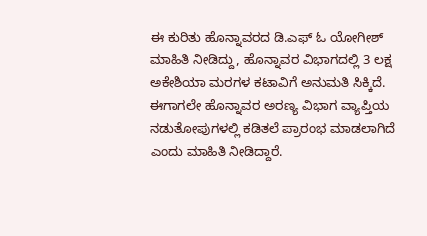ಈ ಕುರಿತು ಹೊನ್ನಾವರದ ಡಿ.ಎಫ್ ಓ ಯೋಗೀಶ್ ಮಾಹಿತಿ ನೀಡಿದ್ದು, ಹೊನ್ನಾವರ ವಿಭಾಗದಲ್ಲಿ 3 ಲಕ್ಷ ಅಕೇಶಿಯಾ ಮರಗಳ ಕಟಾವಿಗೆ ಅನುಮತಿ ಸಿಕ್ಕಿದೆ. ಈಗಾಗಲೇ ಹೊನ್ನಾವರ ಅರಣ್ಯ ವಿಭಾಗ ವ್ಯಾಪ್ತಿಯ ನಡುತೋಪುಗಳಲ್ಲಿ ಕಡಿತಲೆ ಪ್ರಾರಂಭ ಮಾಡಲಾಗಿದೆ ಎಂದು ಮಾಹಿತಿ ನೀಡಿದ್ದಾರೆ.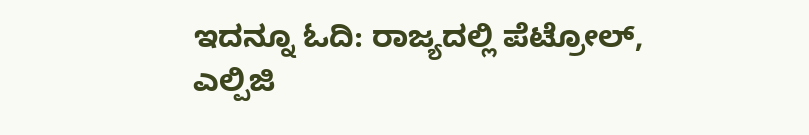ಇದನ್ನೂ ಓದಿ: ರಾಜ್ಯದಲ್ಲಿ ಪೆಟ್ರೋಲ್, ಎಲ್ಪಿಜಿ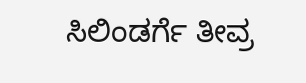ಸಿಲಿಂಡರ್ಗೆ ತೀವ್ರ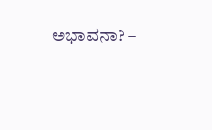ಅಭಾವನಾ? –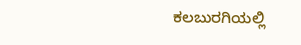ಕಲಬುರಗಿಯಲ್ಲಿ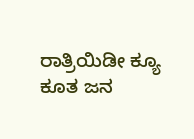ರಾತ್ರಿಯಿಡೀ ಕ್ಯೂ ಕೂತ ಜನ